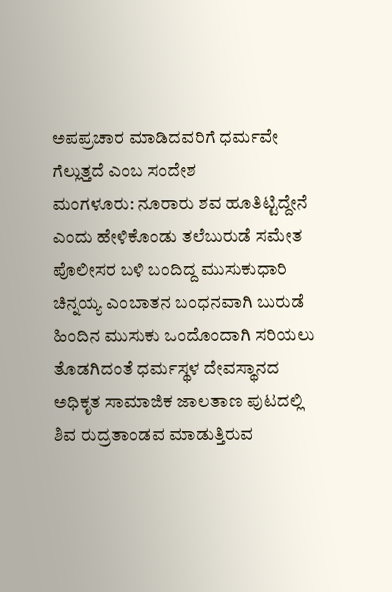ಅಪಪ್ರಚಾರ ಮಾಡಿದವರಿಗೆ ಧರ್ಮವೇ ಗೆಲ್ಲುತ್ತದೆ ಎಂಬ ಸಂದೇಶ
ಮಂಗಳೂರು: ನೂರಾರು ಶವ ಹೂತಿಟ್ಟಿದ್ದೇನೆ ಎಂದು ಹೇಳಿಕೊಂಡು ತಲೆಬುರುಡೆ ಸಮೇತ ಪೊಲೀಸರ ಬಳಿ ಬಂದಿದ್ದ ಮುಸುಕುಧಾರಿ ಚಿನ್ನಯ್ಯ ಎಂಬಾತನ ಬಂಧನವಾಗಿ ಬುರುಡೆ ಹಿಂದಿನ ಮುಸುಕು ಒಂದೊಂದಾಗಿ ಸರಿಯಲು ತೊಡಗಿದಂತೆ ಧರ್ಮಸ್ಥಳ ದೇವಸ್ಥಾನದ ಅಧಿಕೃತ ಸಾಮಾಜಿಕ ಜಾಲತಾಣ ಪುಟದಲ್ಲಿ ಶಿವ ರುದ್ರತಾಂಡವ ಮಾಡುತ್ತಿರುವ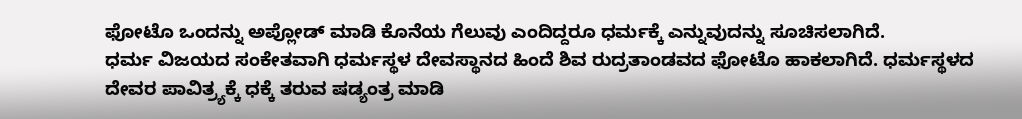ಫೋಟೊ ಒಂದನ್ನು ಅಪ್ಲೋಡ್ ಮಾಡಿ ಕೊನೆಯ ಗೆಲುವು ಎಂದಿದ್ದರೂ ಧರ್ಮಕ್ಕೆ ಎನ್ನುವುದನ್ನು ಸೂಚಿಸಲಾಗಿದೆ.
ಧರ್ಮ ವಿಜಯದ ಸಂಕೇತವಾಗಿ ಧರ್ಮಸ್ಥಳ ದೇವಸ್ಥಾನದ ಹಿಂದೆ ಶಿವ ರುದ್ರತಾಂಡವದ ಫೋಟೊ ಹಾಕಲಾಗಿದೆ. ಧರ್ಮಸ್ಥಳದ ದೇವರ ಪಾವಿತ್ರ್ಯಕ್ಕೆ ಧಕ್ಕೆ ತರುವ ಷಡ್ಯಂತ್ರ ಮಾಡಿ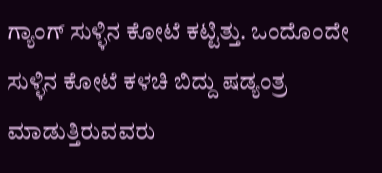ಗ್ಯಾಂಗ್ ಸುಳ್ಳಿನ ಕೋಟೆ ಕಟ್ಟಿತ್ತು. ಒಂದೊಂದೇ ಸುಳ್ಳಿನ ಕೋಟೆ ಕಳಚಿ ಬಿದ್ದು ಷಡ್ಯಂತ್ರ ಮಾಡುತ್ತಿರುವವರು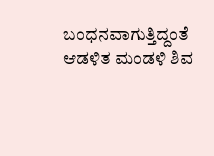ಬಂಧನವಾಗುತ್ತಿದ್ದಂತೆ ಆಡಳಿತ ಮಂಡಳಿ ಶಿವ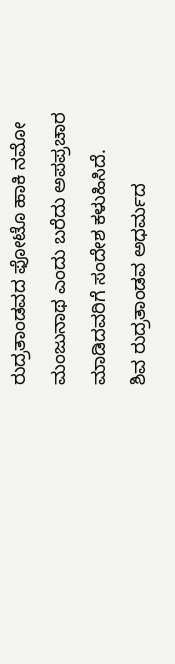ರುದ್ರತಾಂಡವದ ಫೋಟೊ ಹಾಕಿ ನಮೋ ಮಂಜುನಾಥ ಎಂದು ಬರೆದು ಅಪಪ್ರಚಾರ ಮಾಡಿದವರಿಗೆ ಸಂದೇಶ ಕಳುಹಿಸಿದೆ.
ಶಿವ ರುದ್ರತಾಂಡವ ಅಧರ್ಮದ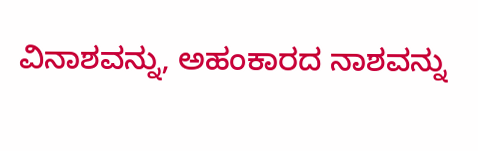ವಿನಾಶವನ್ನು, ಅಹಂಕಾರದ ನಾಶವನ್ನು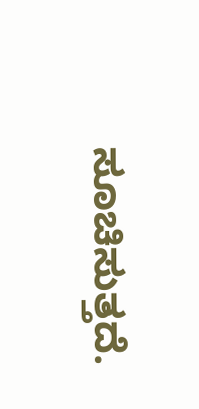ಸೂಚಿಸುತ್ತದೆ.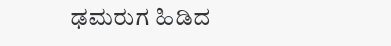ಢಮರುಗ ಹಿಡಿದ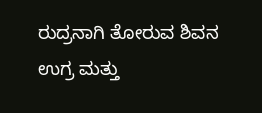ರುದ್ರನಾಗಿ ತೋರುವ ಶಿವನ ಉಗ್ರ ಮತ್ತು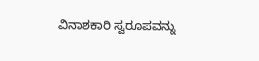ವಿನಾಶಕಾರಿ ಸ್ವರೂಪವನ್ನು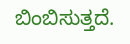ಬಿಂಬಿಸುತ್ತದೆ.